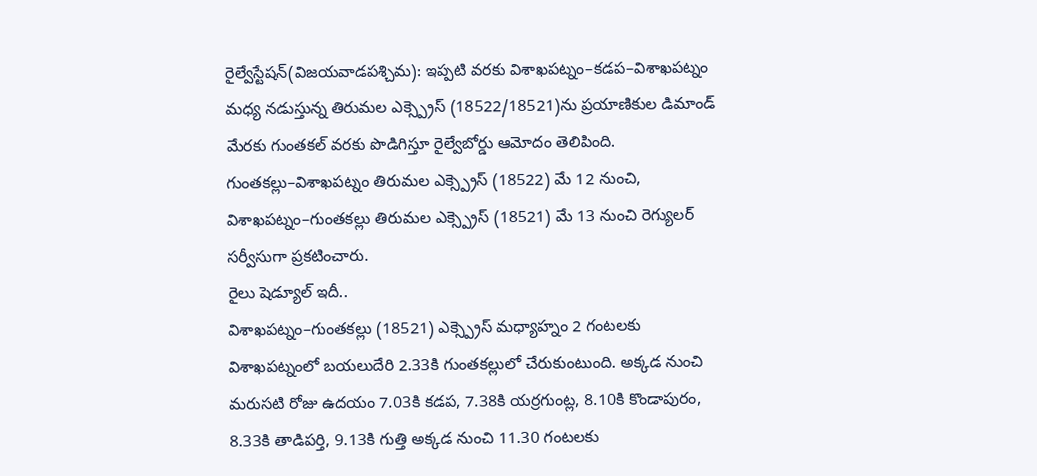రైల్వేస్టేషన్(విజయవాడపశ్చిమ): ఇప్పటి వరకు విశాఖపట్నం–కడప–విశాఖపట్నం మధ్య నడుస్తున్న తిరుమల ఎక్స్ప్రెస్ (18522/18521)ను ప్రయాణికుల డిమాండ్ మేరకు గుంతకల్ వరకు పొడిగిస్తూ రైల్వేబోర్డు ఆమోదం తెలిపింది. గుంతకల్లు–విశాఖపట్నం తిరుమల ఎక్స్ప్రెస్ (18522) మే 12 నుంచి, విశాఖపట్నం–గుంతకల్లు తిరుమల ఎక్స్ప్రెస్ (18521) మే 13 నుంచి రెగ్యులర్ సర్వీసుగా ప్రకటించారు.
రైలు షెడ్యూల్ ఇదీ..
విశాఖపట్నం–గుంతకల్లు (18521) ఎక్స్ప్రెస్ మధ్యాహ్నం 2 గంటలకు విశాఖపట్నంలో బయలుదేరి 2.33కి గుంతకల్లులో చేరుకుంటుంది. అక్కడ నుంచి మరుసటి రోజు ఉదయం 7.03కి కడప, 7.38కి యర్రగుంట్ల, 8.10కి కొండాపురం, 8.33కి తాడిపర్తి, 9.13కి గుత్తి అక్కడ నుంచి 11.30 గంటలకు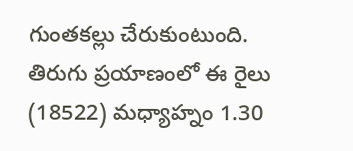గుంతకల్లు చేరుకుంటుంది.
తిరుగు ప్రయాణంలో ఈ రైలు (18522) మధ్యాహ్నం 1.30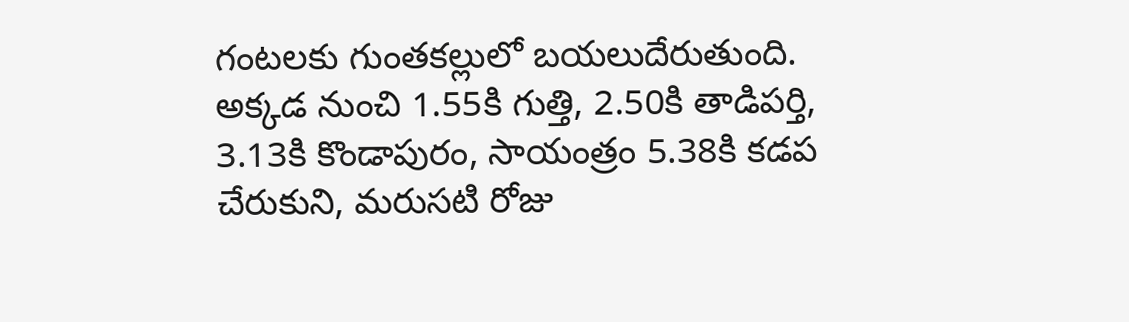గంటలకు గుంతకల్లులో బయలుదేరుతుంది. అక్కడ నుంచి 1.55కి గుత్తి, 2.50కి తాడిపర్తి, 3.13కి కొండాపురం, సాయంత్రం 5.38కి కడప చేరుకుని, మరుసటి రోజు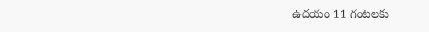ఉదయం 11 గంటలకు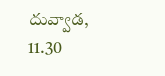దువ్వాడ, 11.30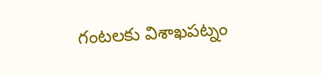గంటలకు విశాఖపట్నం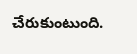చేరుకుంటుంది.